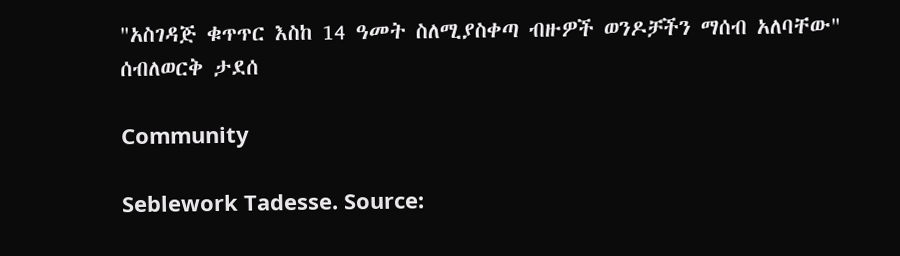"አስገዳጅ ቁጥጥር እስከ 14 ዓመት ስለሚያስቀጣ ብዙዎች ወንዶቻችን ማሰብ አለባቸው" ሰብለወርቅ ታደሰ

Community

Seblework Tadesse. Source: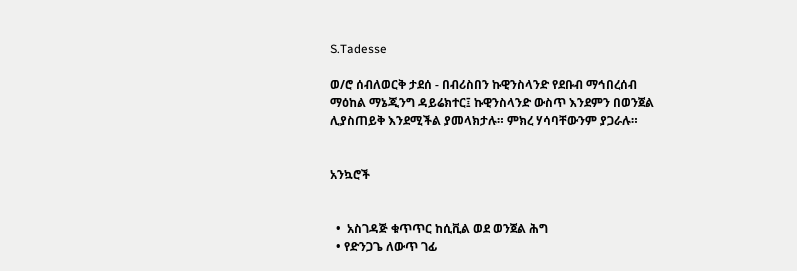S.Tadesse

ወ/ሮ ሰብለወርቅ ታደሰ - በብሪስበን ኩዊንስላንድ የደቡብ ማኅበረሰብ ማዕከል ማኔጂንግ ዳይሬክተር፤ ኩዊንስላንድ ውስጥ እንደምን በወንጀል ሊያስጠይቅ እንደሚችል ያመላክታሉ። ምክረ ሃሳባቸውንም ያጋራሉ።


አንኳሮች


  •  አስገዳጅ ቁጥጥር ከሲቪል ወደ ወንጀል ሕግ
  • የድንጋጌ ለውጥ ገፊ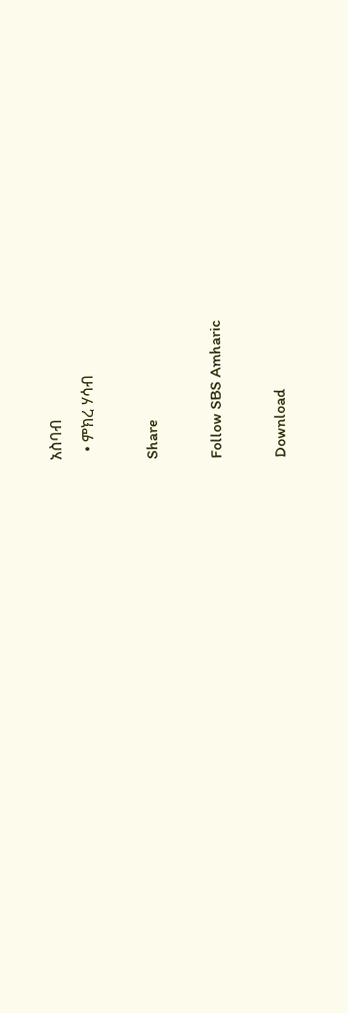አስባብ
  • ምክረ ሃሳብ

Share

Follow SBS Amharic

Download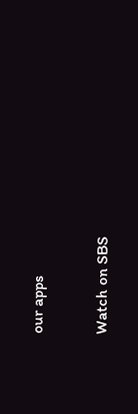our apps

Watch on SBS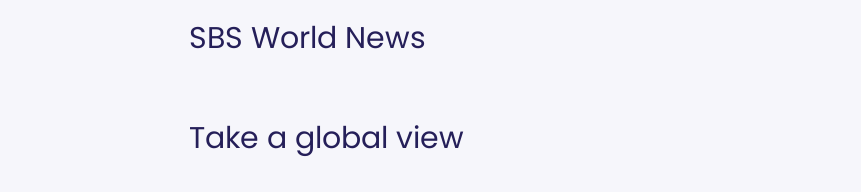SBS World News

Take a global view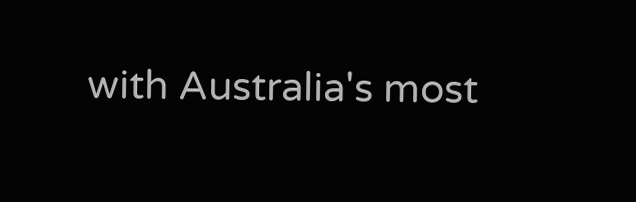with Australia's most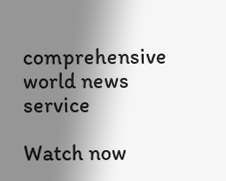comprehensive world news service

Watch now